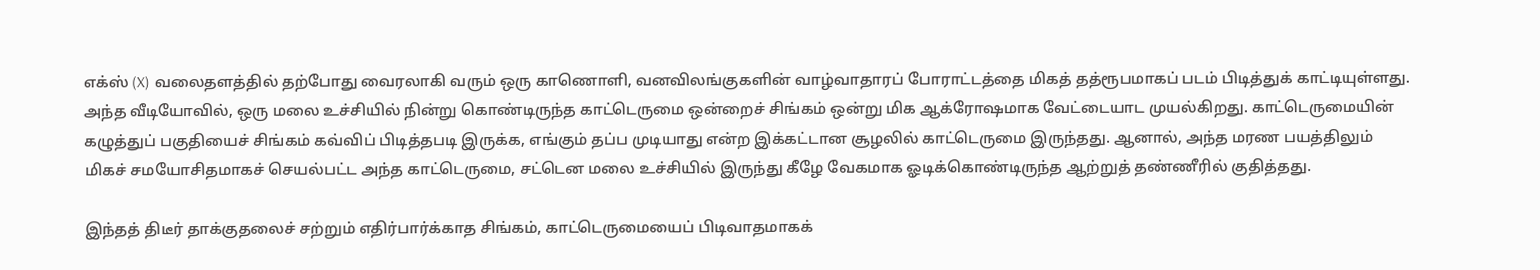எக்ஸ் (X) வலைதளத்தில் தற்போது வைரலாகி வரும் ஒரு காணொளி, வனவிலங்குகளின் வாழ்வாதாரப் போராட்டத்தை மிகத் தத்ரூபமாகப் படம் பிடித்துக் காட்டியுள்ளது. அந்த வீடியோவில், ஒரு மலை உச்சியில் நின்று கொண்டிருந்த காட்டெருமை ஒன்றைச் சிங்கம் ஒன்று மிக ஆக்ரோஷமாக வேட்டையாட முயல்கிறது. காட்டெருமையின் கழுத்துப் பகுதியைச் சிங்கம் கவ்விப் பிடித்தபடி இருக்க, எங்கும் தப்ப முடியாது என்ற இக்கட்டான சூழலில் காட்டெருமை இருந்தது. ஆனால், அந்த மரண பயத்திலும் மிகச் சமயோசிதமாகச் செயல்பட்ட அந்த காட்டெருமை, சட்டென மலை உச்சியில் இருந்து கீழே வேகமாக ஓடிக்கொண்டிருந்த ஆற்றுத் தண்ணீரில் குதித்தது.

இந்தத் திடீர் தாக்குதலைச் சற்றும் எதிர்பார்க்காத சிங்கம், காட்டெருமையைப் பிடிவாதமாகக்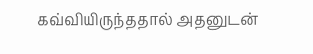கவ்வியிருந்ததால் அதனுடன்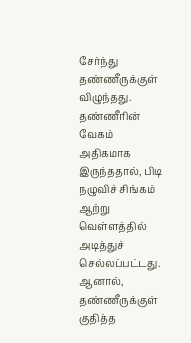சேர்ந்து தண்ணீருக்குள் விழுந்தது. தண்ணீரின் வேகம் அதிகமாக இருந்ததால், பிடி நழுவிச் சிங்கம் ஆற்று வெள்ளத்தில் அடித்துச் செல்லப்பட்டது. ஆனால், தண்ணீருக்குள் குதித்த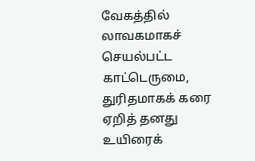வேகத்தில் லாவகமாகச் செயல்பட்ட காட்டெருமை, துரிதமாகக் கரை ஏறித் தனது உயிரைக்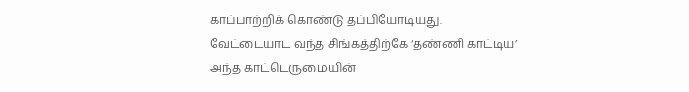காப்பாற்றிக் கொண்டு தப்பியோடியது. வேட்டையாட வந்த சிங்கத்திற்கே ‘தண்ணி காட்டிய’ அந்த காட்டெருமையின்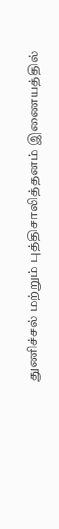துணிச்சல் மற்றும் புத்திசாலித்தனம் இணையத்தில்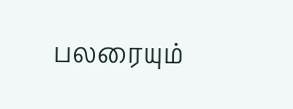பலரையும்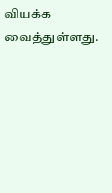வியக்க வைத்துள்ளது.